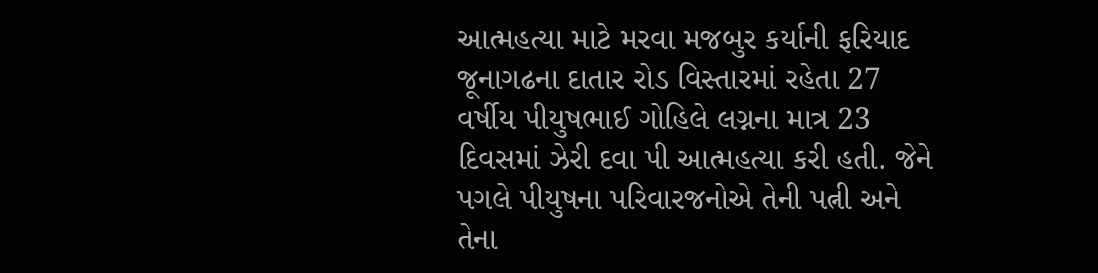આત્મહત્યા માટે મરવા મજબુર કર્યાની ફરિયાદ
જૂનાગઢના દાતાર રોડ વિસ્તારમાં રહેતા 27 વર્ષીય પીયુષભાઈ ગોહિલે લગ્નના માત્ર 23 દિવસમાં ઝેરી દવા પી આત્મહત્યા કરી હતી. જેને પગલે પીયુષના પરિવારજનોએ તેની પત્ની અને તેના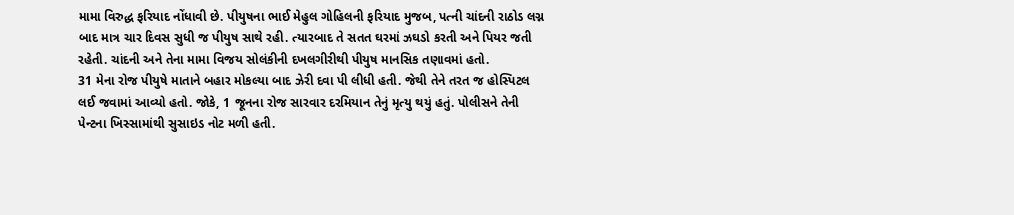મામા વિરુદ્ધ ફરિયાદ નોંધાવી છે. પીયુષના ભાઈ મેહુલ ગોહિલની ફરિયાદ મુજબ, પત્ની ચાંદની રાઠોડ લગ્ન બાદ માત્ર ચાર દિવસ સુધી જ પીયુષ સાથે રહી. ત્યારબાદ તે સતત ઘરમાં ઝઘડો કરતી અને પિયર જતી રહેતી. ચાંદની અને તેના મામા વિજય સોલંકીની દખલગીરીથી પીયુષ માનસિક તણાવમાં હતો.
31 મેના રોજ પીયુષે માતાને બહાર મોકલ્યા બાદ ઝેરી દવા પી લીધી હતી. જેથી તેને તરત જ હોસ્પિટલ લઈ જવામાં આવ્યો હતો. જોકે, 1 જૂનના રોજ સારવાર દરમિયાન તેનું મૃત્યુ થયું હતું. પોલીસને તેની પેન્ટના ખિસ્સામાંથી સુસાઇડ નોટ મળી હતી.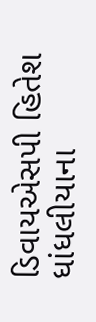ડિવાયએસપી હિતેશ ધાંધલીયાના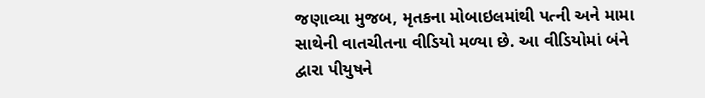જણાવ્યા મુજબ, મૃતકના મોબાઇલમાંથી પત્ની અને મામા સાથેની વાતચીતના વીડિયો મળ્યા છે. આ વીડિયોમાં બંને દ્વારા પીયુષને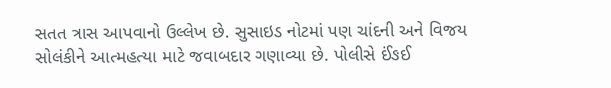સતત ત્રાસ આપવાનો ઉલ્લેખ છે. સુસાઇડ નોટમાં પણ ચાંદની અને વિજય સોલંકીને આત્મહત્યા માટે જવાબદાર ગણાવ્યા છે. પોલીસે ઈંઙઈ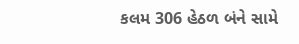કલમ 306 હેઠળ બંને સામે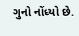ગુનો નોંધ્યો છે.